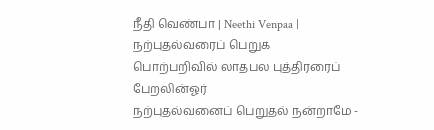நீதி வெண்பா | Neethi Venpaa |
நற்புதல்வரைப் பெறுக
பொற்பறிவில் லாதபல புத்திரரைப் பேறலின்ஓர்
நற்புதல்வனைப் பெறுதல் நன்றாமே -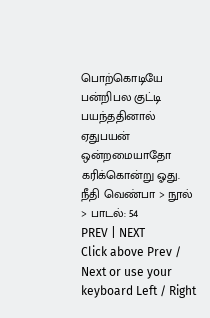பொற்கொடியே
பன்றிபல குட்டி பயந்ததினால் ஏதுபயன்
ஒன்றமையாதோ கரிக்கொன்று ஓது.
நீதி வெண்பா > நூல் > பாடல்: 54
PREV | NEXT
Click above Prev / Next or use your keyboard Left / Right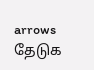arrows
தேடுக